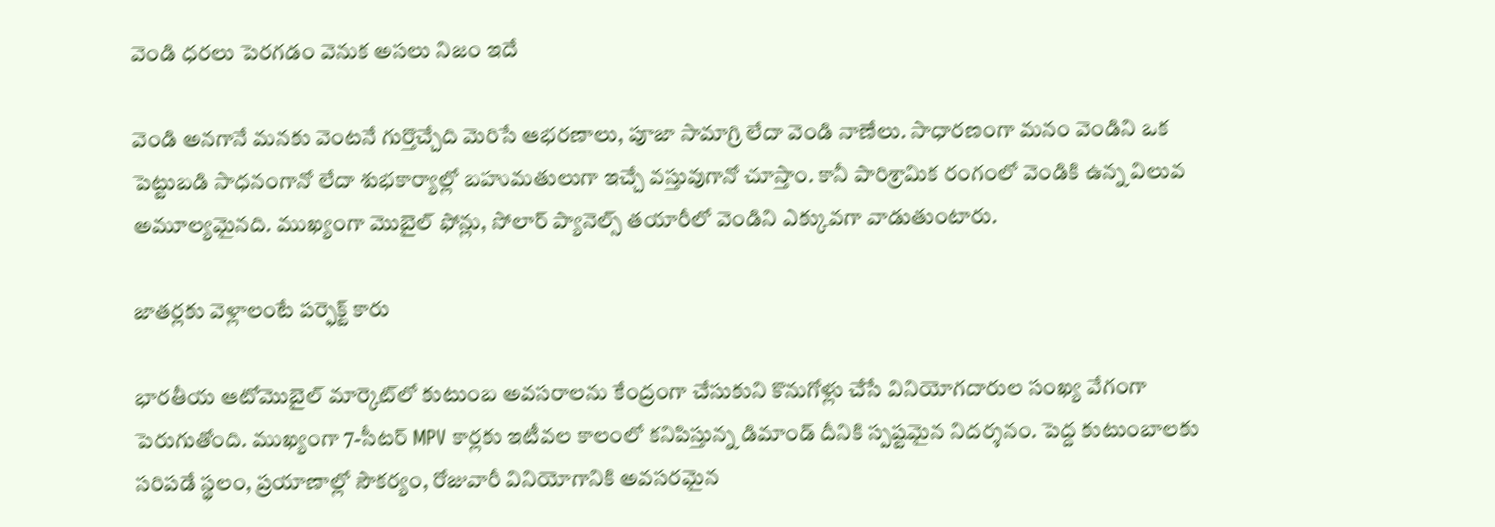వెండి ధరలు పెరగడం వెనుక అసలు నిజం ఇదే

వెండి అనగానే మనకు వెంటనే గుర్తొచ్చేది మెరిసే ఆభరణాలు, పూజా సామాగ్రి లేదా వెండి నాణేలు. సాధారణంగా మనం వెండిని ఒక పెట్టుబడి సాధనంగానో లేదా శుభకార్యాల్లో బహుమతులుగా ఇచ్చే వస్తువుగానో చూస్తాం. కానీ పారిశ్రామిక రంగంలో వెండికి ఉన్న విలువ అమూల్యమైనది. ముఖ్యంగా మొబైల్ ఫోన్లు, సోలార్ ప్యానెల్స్ తయారీలో వెండిని ఎక్కువగా వాడుతుంటారు.

జాతర్లకు వెళ్లాలంటే పర్ఫెక్ట్ కారు

భారతీయ ఆటోమొబైల్ మార్కెట్‌లో కుటుంబ అవసరాలను కేంద్రంగా చేసుకుని కొనుగోళ్లు చేసే వినియోగదారుల సంఖ్య వేగంగా పెరుగుతోంది. ముఖ్యంగా 7-సీటర్ MPV కార్లకు ఇటీవల కాలంలో కనిపిస్తున్న డిమాండ్ దీనికి స్పష్టమైన నిదర్శనం. పెద్ద కుటుంబాలకు సరిపడే స్థలం, ప్రయాణాల్లో సౌకర్యం, రోజువారీ వినియోగానికి అవసరమైన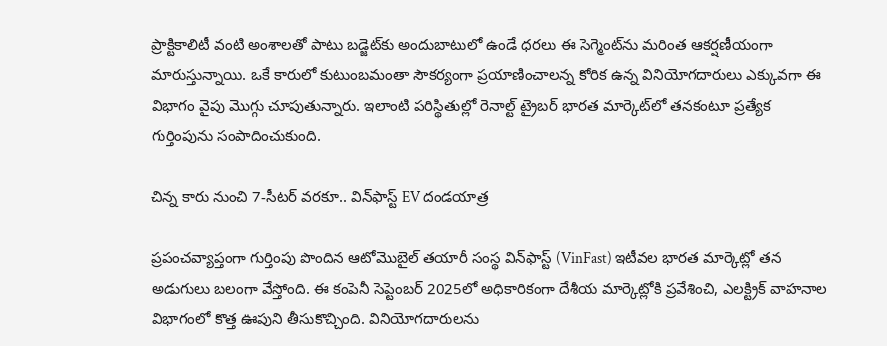ప్రాక్టికాలిటీ వంటి అంశాలతో పాటు బడ్జెట్‌కు అందుబాటులో ఉండే ధరలు ఈ సెగ్మెంట్‌ను మరింత ఆకర్షణీయంగా మారుస్తున్నాయి. ఒకే కారులో కుటుంబమంతా సౌకర్యంగా ప్రయాణించాలన్న కోరిక ఉన్న వినియోగదారులు ఎక్కువగా ఈ విభాగం వైపు మొగ్గు చూపుతున్నారు. ఇలాంటి పరిస్థితుల్లో రెనాల్ట్ ట్రైబర్ భారత మార్కెట్‌లో తనకంటూ ప్రత్యేక గుర్తింపును సంపాదించుకుంది.

చిన్న కారు నుంచి 7-సీటర్ వరకూ.. విన్‌ఫాస్ట్ EV దండయాత్ర

ప్రపంచవ్యాప్తంగా గుర్తింపు పొందిన ఆటోమొబైల్ తయారీ సంస్థ విన్‌ఫాస్ట్ (VinFast) ఇటీవల భారత మార్కెట్లో తన అడుగులు బలంగా వేస్తోంది. ఈ కంపెనీ సెప్టెంబర్ 2025లో అధికారికంగా దేశీయ మార్కెట్లోకి ప్రవేశించి, ఎలక్ట్రిక్ వాహనాల విభాగంలో కొత్త ఊపుని తీసుకొచ్చింది. వినియోగదారులను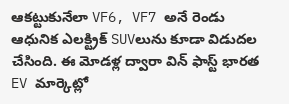ఆకట్టుకునేలా VF6, VF7 అనే రెండు ఆధునిక ఎలక్ట్రిక్ SUVలును కూడా విడుదల చేసింది. ఈ మోడళ్ల ద్వారా విన్ ఫాస్ట్ భారత EV మార్కెట్లో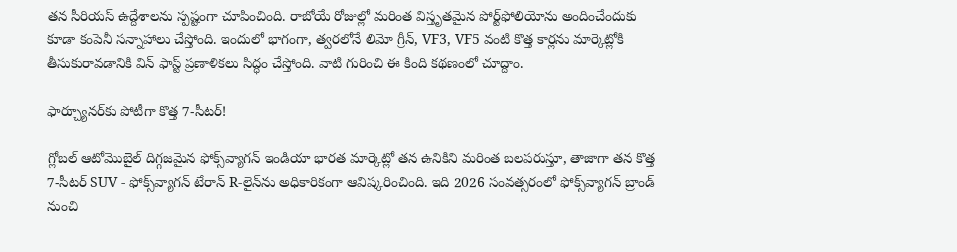తన సీరియస్ ఉద్దేశాలను స్పష్టంగా చూపించింది. రాబోయే రోజుల్లో మరింత విస్తృతమైన పోర్ట్‌ఫోలియోను అందించేందుకు కూడా కంపెనీ సన్నాహాలు చేస్తోంది. ఇందులో భాగంగా, త్వరలోనే లిమో గ్రీన్, VF3, VF5 వంటి కొత్త కార్లను మార్కెట్లోకి తీసుకురావడానికి విన్ ఫాస్ట్ ప్రణాళికలు సిద్ధం చేస్తోంది. వాటి గురించి ఈ కింది కథణంలో చూద్దాం.

ఫార్చ్యూనర్‌కు పోటీగా కొత్త 7-సీటర్!

గ్లోబల్ ఆటోమొబైల్ దిగ్గజమైన ఫోక్స్‌వ్యాగన్ ఇండియా భారత మార్కెట్లో తన ఉనికిని మరింత బలపరుస్తూ, తాజాగా తన కొత్త 7-సీటర్ SUV - ఫోక్స్‌వ్యాగన్ టేరాన్ R-లైన్‌ను అధికారికంగా ఆవిష్కరించింది. ఇది 2026 సంవత్సరంలో ఫోక్స్‌వ్యాగన్ బ్రాండ్ నుంచి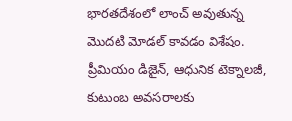భారతదేశంలో లాంచ్ అవుతున్న మొదటి మోడల్ కావడం విశేషం. ప్రీమియం డిజైన్, ఆధునిక టెక్నాలజీ, కుటుంబ అవసరాలకు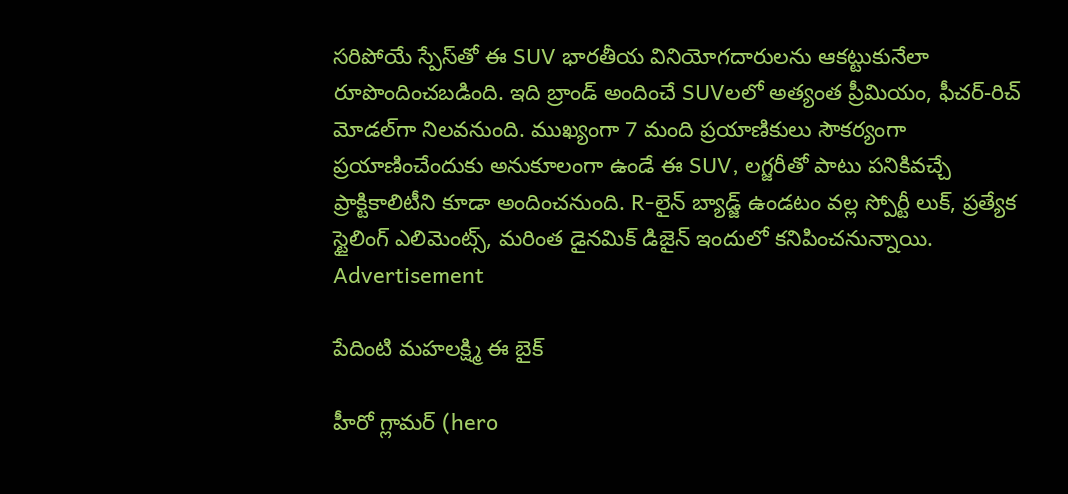సరిపోయే స్పేస్‌తో ఈ SUV భారతీయ వినియోగదారులను ఆకట్టుకునేలా రూపొందించబడింది. ఇది బ్రాండ్ అందించే SUVలలో అత్యంత ప్రీమియం, ఫీచర్-రిచ్ మోడల్‌గా నిలవనుంది. ముఖ్యంగా 7 మంది ప్రయాణికులు సౌకర్యంగా ప్రయాణించేందుకు అనుకూలంగా ఉండే ఈ SUV, లగ్జరీతో పాటు పనికివచ్చే ప్రాక్టికాలిటీని కూడా అందించనుంది. R-లైన్ బ్యాడ్జ్ ఉండటం వల్ల స్పోర్టీ లుక్, ప్రత్యేక స్టైలింగ్ ఎలిమెంట్స్, మరింత డైనమిక్ డిజైన్ ఇందులో కనిపించనున్నాయి.
Advertisement

పేదింటి మహలక్ష్మి ఈ బైక్

హీరో గ్లామర్ (hero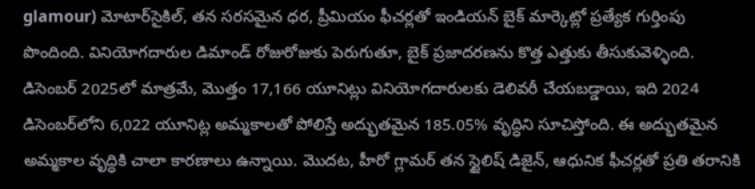glamour) మోటార్‌సైకిల్, తన సరసమైన ధర, ప్రీమియం ఫీచర్లతో ఇండియన్ బైక్ మార్కెట్లో ప్రత్యేక గుర్తింపు పొందింది. వినియోగదారుల డిమాండ్ రోజురోజుకు పెరుగుతూ, బైక్ ప్రజాదరణను కొత్త ఎత్తుకు తీసుకువెళ్ళింది. డిసెంబర్ 2025లో మాత్రమే, మొత్తం 17,166 యూనిట్లు వినియోగదారులకు డెలివరీ చేయబడ్డాయి, ఇది 2024 డిసెంబర్‌లోని 6,022 యూనిట్ల అమ్మకాలతో పోలిస్తే అద్భుతమైన 185.05% వృద్ధిని సూచిస్తోంది. ఈ అద్భుతమైన అమ్మకాల వృద్ధికి చాలా కారణాలు ఉన్నాయి. మొదట, హీరో గ్లామర్ తన స్టైలిష్ డిజైన్, ఆధునిక ఫీచర్లతో ప్రతి తరానికి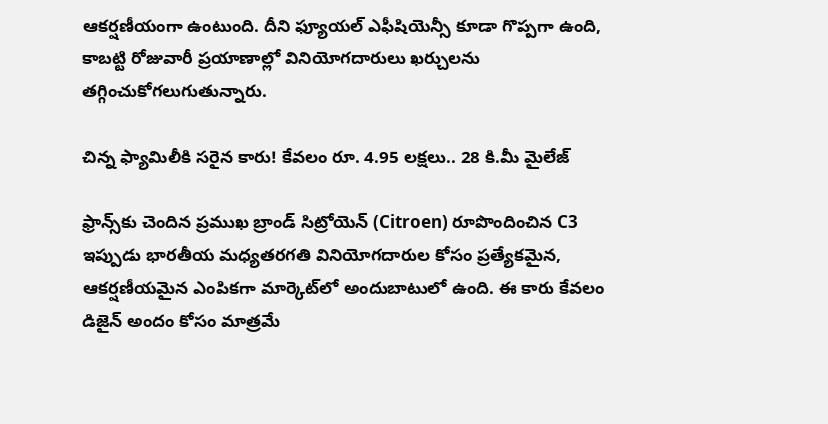ఆకర్షణీయంగా ఉంటుంది. దీని ఫ్యూయల్ ఎఫీషియెన్సీ కూడా గొప్పగా ఉంది, కాబట్టి రోజువారీ ప్రయాణాల్లో వినియోగదారులు ఖర్చులను తగ్గించుకోగలుగుతున్నారు.

చిన్న ఫ్యామిలీకి సరైన కారు! కేవలం రూ. 4.95 లక్షలు.. 28 కి.మీ మైలేజ్

ఫ్రాన్స్‌కు చెందిన ప్రముఖ బ్రాండ్ సిట్రోయెన్ (Citroen) రూపొందించిన C3 ఇప్పుడు భారతీయ మధ్యతరగతి వినియోగదారుల కోసం ప్రత్యేకమైన, ఆకర్షణీయమైన ఎంపికగా మార్కెట్‌లో అందుబాటులో ఉంది. ఈ కారు కేవలం డిజైన్ అందం కోసం మాత్రమే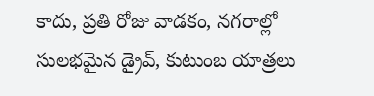కాదు, ప్రతి రోజు వాడకం, నగరాల్లో సులభమైన డ్రైవ్, కుటుంబ యాత్రలు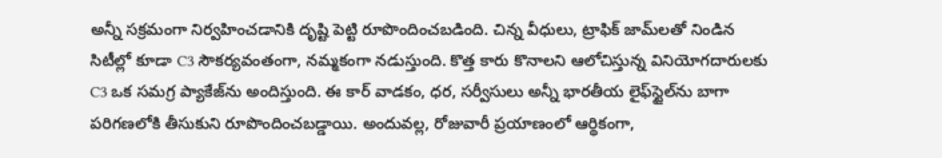అన్నీ సక్రమంగా నిర్వహించడానికి దృష్టి పెట్టి రూపొందించబడింది. చిన్న వీధులు, ట్రాఫిక్ జామ్‌లతో నిండిన సిటీల్లో కూడా C3 సౌకర్యవంతంగా, నమ్మకంగా నడుస్తుంది. కొత్త కారు కొనాలని ఆలోచిస్తున్న వినియోగదారులకు C3 ఒక సమగ్ర ప్యాకేజ్‌ను అందిస్తుంది. ఈ కార్ వాడకం, ధర, సర్వీసులు అన్నీ భారతీయ లైఫ్‌స్టైల్‌ను బాగా పరిగణలోకి తీసుకుని రూపొందించబడ్డాయి. అందువల్ల, రోజువారీ ప్రయాణంలో ఆర్థికంగా,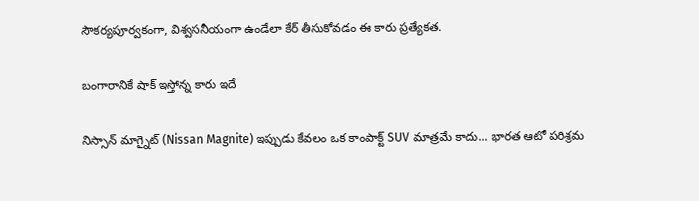సౌకర్యపూర్వకంగా, విశ్వసనీయంగా ఉండేలా కేర్ తీసుకోవడం ఈ కారు ప్రత్యేకత.

బంగారానికే షాక్ ఇస్తోన్న కారు ఇదే

నిస్సాన్ మాగ్నైట్ (Nissan Magnite) ఇప్పుడు కేవలం ఒక కాంపాక్ట్ SUV మాత్రమే కాదు... భారత ఆటో పరిశ్రమ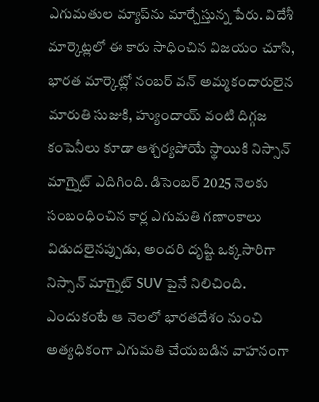ఎగుమతుల మ్యాప్‌ను మార్చేస్తున్న పేరు. విదేశీ మార్కెట్లలో ఈ కారు సాధించిన విజయం చూసి, భారత మార్కెట్లో నంబర్ వన్ అమ్మకందారులైన మారుతి సుజుకి, హ్యుందాయ్ వంటి దిగ్గజ కంపెనీలు కూడా ఆశ్చర్యపోయే స్థాయికి నిస్సాన్ మాగ్నైట్ ఎదిగింది. డిసెంబర్ 2025 నెలకు సంబంధించిన కార్ల ఎగుమతి గణాంకాలు విడుదలైనప్పుడు, అందరి దృష్టి ఒక్కసారిగా నిస్సాన్ మాగ్నైట్ SUV పైనే నిలిచింది. ఎందుకంటే ఆ నెలలో భారతదేశం నుంచి అత్యధికంగా ఎగుమతి చేయబడిన వాహనంగా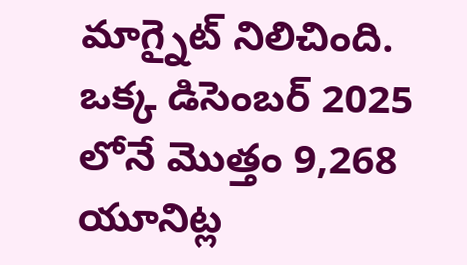మాగ్నైట్ నిలిచింది. ఒక్క డిసెంబర్ 2025 లోనే మొత్తం 9,268 యూనిట్ల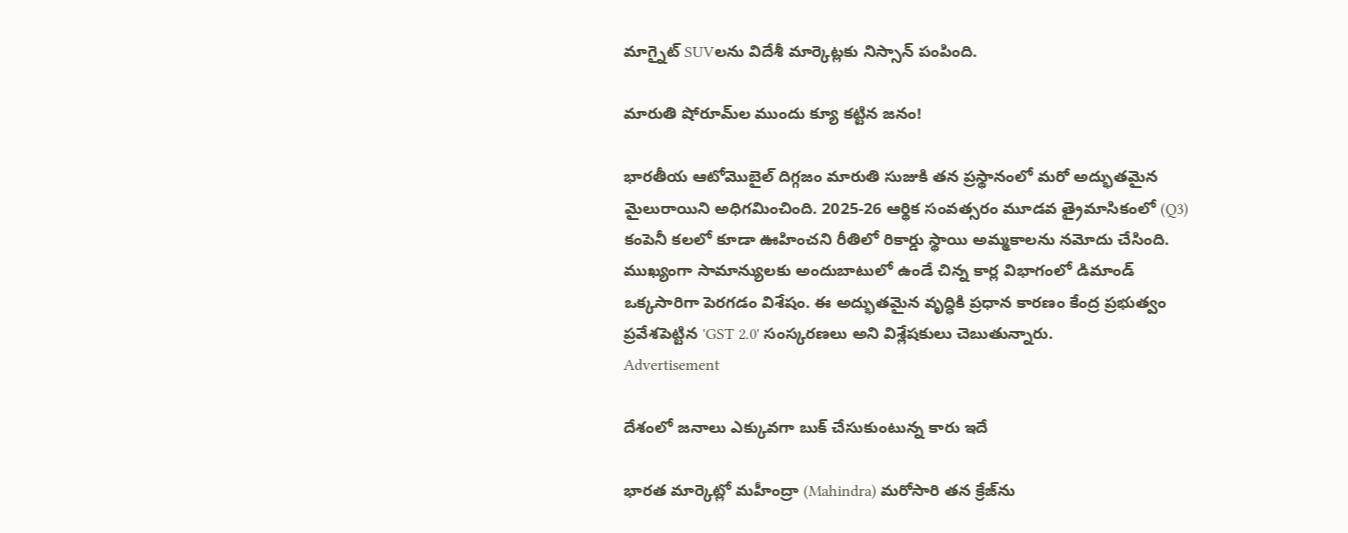మాగ్నైట్ SUVలను విదేశీ మార్కెట్లకు నిస్సాన్ పంపింది.

మారుతి షోరూమ్‌ల ముందు క్యూ కట్టిన జనం!

భారతీయ ఆటోమొబైల్ దిగ్గజం మారుతి సుజుకి తన ప్రస్థానంలో మరో అద్భుతమైన మైలురాయిని అధిగమించింది. 2025-26 ఆర్థిక సంవత్సరం మూడవ త్రైమాసికంలో (Q3) కంపెనీ కలలో కూడా ఊహించని రీతిలో రికార్డు స్థాయి అమ్మకాలను నమోదు చేసింది. ముఖ్యంగా సామాన్యులకు అందుబాటులో ఉండే చిన్న కార్ల విభాగంలో డిమాండ్ ఒక్కసారిగా పెరగడం విశేషం. ఈ అద్భుతమైన వృద్ధికి ప్రధాన కారణం కేంద్ర ప్రభుత్వం ప్రవేశపెట్టిన 'GST 2.0' సంస్కరణలు అని విశ్లేషకులు చెబుతున్నారు.
Advertisement

దేశంలో జనాలు ఎక్కువగా బుక్ చేసుకుంటున్న కారు ఇదే

భారత మార్కెట్లో మహీంద్రా (Mahindra) మరోసారి తన క్రేజ్‌ను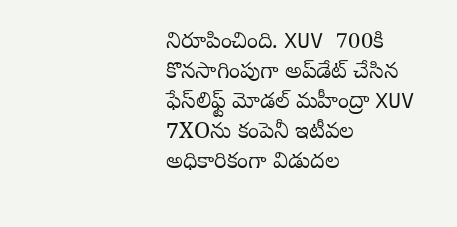నిరూపించింది. XUV 700కి కొనసాగింపుగా అప్‌డేట్ చేసిన ఫేస్‌లిఫ్ట్ మోడల్ మహీంద్రా XUV 7XOను కంపెనీ ఇటీవల అధికారికంగా విడుదల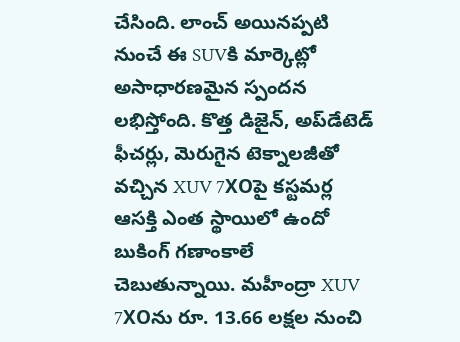చేసింది. లాంచ్ అయినప్పటి నుంచే ఈ SUVకి మార్కెట్లో అసాధారణమైన స్పందన లభిస్తోంది. కొత్త డిజైన్, అప్‌డేటెడ్ ఫీచర్లు, మెరుగైన టెక్నాలజీతో వచ్చిన XUV 7XOపై కస్టమర్ల ఆసక్తి ఎంత స్థాయిలో ఉందో బుకింగ్ గణాంకాలే చెబుతున్నాయి. మహీంద్రా XUV 7XOను రూ. 13.66 లక్షల నుంచి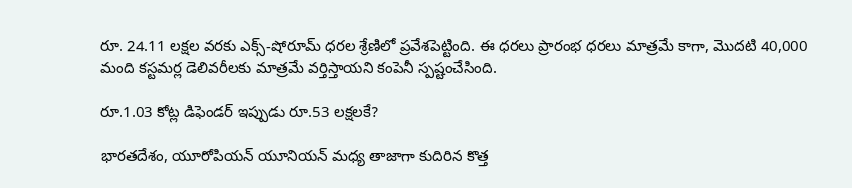రూ. 24.11 లక్షల వరకు ఎక్స్-షోరూమ్ ధరల శ్రేణిలో ప్రవేశపెట్టింది. ఈ ధరలు ప్రారంభ ధరలు మాత్రమే కాగా, మొదటి 40,000 మంది కస్టమర్ల డెలివరీలకు మాత్రమే వర్తిస్తాయని కంపెనీ స్పష్టంచేసింది.

రూ.1.03 కోట్ల డిఫెండర్ ఇప్పుడు రూ.53 లక్షలకే?

భారతదేశం, యూరోపియన్ యూనియన్ మధ్య తాజాగా కుదిరిన కొత్త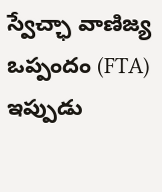స్వేచ్ఛా వాణిజ్య ఒప్పందం (FTA) ఇప్పుడు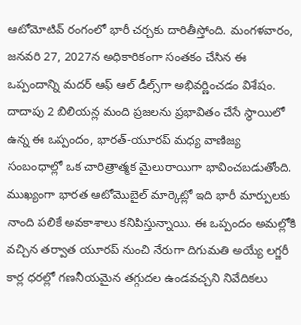ఆటోమోటివ్ రంగంలో భారీ చర్చకు దారితీస్తోంది. మంగళవారం, జనవరి 27, 2027న అధికారికంగా సంతకం చేసిన ఈ ఒప్పందాన్ని మదర్ ఆఫ్ ఆల్ డీల్స్‌గా అభివర్ణించడం విశేషం. దాదాపు 2 బిలియన్ల మంది ప్రజలను ప్రభావితం చేసే స్థాయిలో ఉన్న ఈ ఒప్పందం, భారత్-యూరప్ మధ్య వాణిజ్య సంబంధాల్లో ఒక చారిత్రాత్మక మైలురాయిగా భావించబడుతోంది. ముఖ్యంగా భారత ఆటోమొబైల్ మార్కెట్లో ఇది భారీ మార్పులకు నాంది పలికే అవకాశాలు కనిపిస్తున్నాయి. ఈ ఒప్పందం అమల్లోకి వచ్చిన తర్వాత యూరప్ నుంచి నేరుగా దిగుమతి అయ్యే లగ్జరీ కార్ల ధరల్లో గణనీయమైన తగ్గుదల ఉండవచ్చని నివేదికలు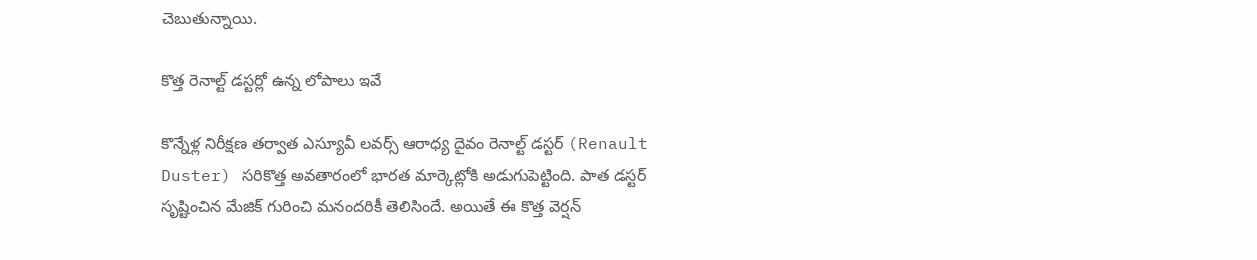చెబుతున్నాయి.

కొత్త రెనాల్ట్ డస్టర్లో ఉన్న లోపాలు ఇవే

కొన్నేళ్ల నిరీక్షణ తర్వాత ఎస్యూవీ లవర్స్ ఆరాధ్య దైవం రెనాల్ట్ డస్టర్ (Renault Duster) సరికొత్త అవతారంలో భారత మార్కెట్లోకి అడుగుపెట్టింది. పాత డస్టర్ సృష్టించిన మేజిక్ గురించి మనందరికీ తెలిసిందే. అయితే ఈ కొత్త వెర్షన్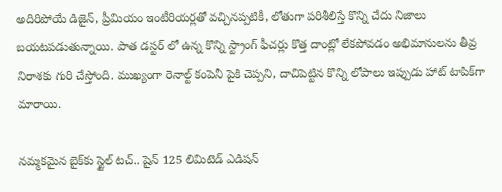అదిరిపోయే డిజైన్, ప్రీమియం ఇంటీరియర్లతో వచ్చినప్పటికీ, లోతుగా పరిశీలిస్తే కొన్ని చేదు నిజాలు బయటపడుతున్నాయి. పాత డస్టర్ లో ఉన్న కొన్ని స్ట్రాంగ్ ఫీచర్లు కొత్త దాంట్లో లేకపోవడం అభిమానులను తీవ్ర నిరాశకు గురి చేస్తోంది. ముఖ్యంగా రెనాల్ట్ కంపెనీ పైకి చెప్పని, దాచిపెట్టిన కొన్ని లోపాలు ఇప్పుడు హాట్ టాపిక్‌గా మారాయి.

నమ్మకమైన బైక్‌కు స్టైల్ టచ్.. షైన్ 125 లిమిటెడ్ ఎడిషన్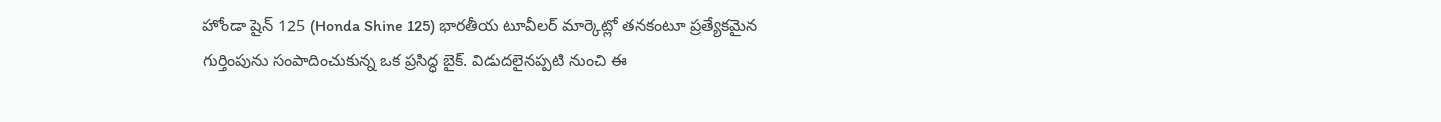హోండా షైన్ 125 (Honda Shine 125) భారతీయ టూవీలర్ మార్కెట్లో తనకంటూ ప్రత్యేకమైన గుర్తింపును సంపాదించుకున్న ఒక ప్రసిద్ధ బైక్. విడుదలైనప్పటి నుంచి ఈ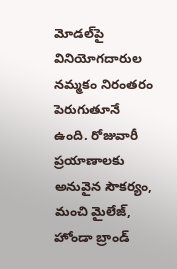మోడల్‌పై వినియోగదారుల నమ్మకం నిరంతరం పెరుగుతూనే ఉంది. రోజువారీ ప్రయాణాలకు అనువైన సౌకర్యం, మంచి మైలేజ్, హోండా బ్రాండ్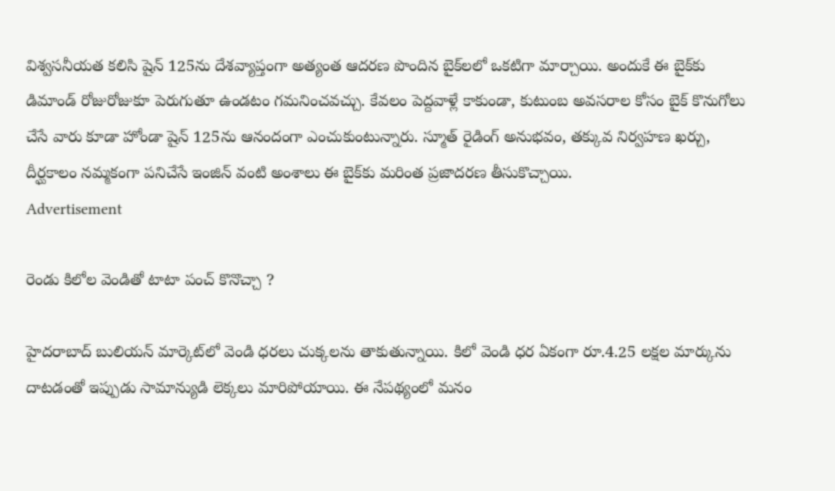విశ్వసనీయత కలిసి షైన్ 125ను దేశవ్యాప్తంగా అత్యంత ఆదరణ పొందిన బైక్‌లలో ఒకటిగా మార్చాయి. అందుకే ఈ బైక్‌కు డిమాండ్ రోజురోజుకూ పెరుగుతూ ఉండటం గమనించవచ్చు. కేవలం పెద్దవాళ్లే కాకుండా, కుటుంబ అవసరాల కోసం బైక్ కొనుగోలు చేసే వారు కూడా హోండా షైన్ 125ను ఆనందంగా ఎంచుకుంటున్నారు. స్మూత్ రైడింగ్ అనుభవం, తక్కువ నిర్వహణ ఖర్చు, దీర్ఘకాలం నమ్మకంగా పనిచేసే ఇంజిన్ వంటి అంశాలు ఈ బైక్‌కు మరింత ప్రజాదరణ తీసుకొచ్చాయి.
Advertisement

రెండు కిలోల వెండితో టాటా పంచ్ కొనొచ్చా ?

హైదరాబాద్ బులియన్ మార్కెట్‌లో వెండి ధరలు చుక్కలను తాకుతున్నాయి. కిలో వెండి ధర ఏకంగా రూ.4.25 లక్షల మార్కును దాటడంతో ఇప్పుడు సామాన్యుడి లెక్కలు మారిపోయాయి. ఈ నేపథ్యంలో మనం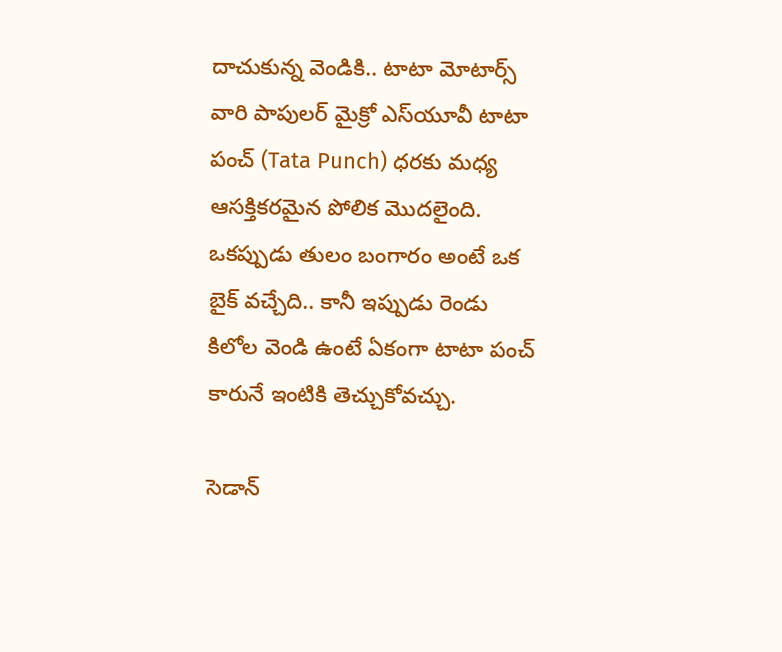దాచుకున్న వెండికి.. టాటా మోటార్స్ వారి పాపులర్ మైక్రో ఎస్‌యూవీ టాటా పంచ్ (Tata Punch) ధరకు మధ్య ఆసక్తికరమైన పోలిక మొదలైంది. ఒకప్పుడు తులం బంగారం అంటే ఒక బైక్ వచ్చేది.. కానీ ఇప్పుడు రెండు కిలోల వెండి ఉంటే ఏకంగా టాటా పంచ్ కారునే ఇంటికి తెచ్చుకోవచ్చు.

సెడాన్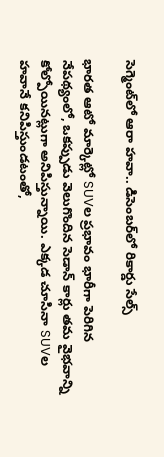సెగ్మెంట్‌లో ఆరా హవా.. డిసెంబర్‌లో రికార్డు సేల్స్

భారత ఆటో మార్కెట్లో SUVల ప్రభావం భారీగా పెరిగిన నేపథ్యంలో, ఒకప్పుడు వెలుగొందిన సెడాన్ కార్లు తమ వైభవాన్ని కోల్పోయినట్లుగా అనిపిస్తున్నాయి. ఎక్కడ చూసినా SUVల హవానే కనిపిస్తుండటంతో,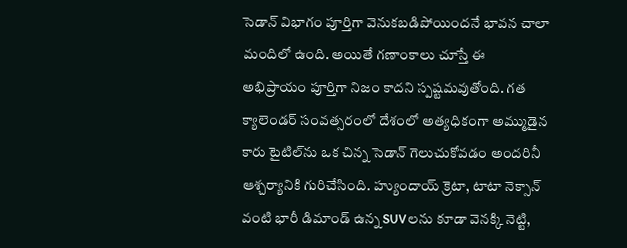సెడాన్ విభాగం పూర్తిగా వెనుకబడిపోయిందనే భావన చాలా మందిలో ఉంది. అయితే గణాంకాలు చూస్తే ఈ అభిప్రాయం పూర్తిగా నిజం కాదని స్పష్టమవుతోంది. గత క్యాలెండర్ సంవత్సరంలో దేశంలో అత్యధికంగా అమ్ముడైన కారు టైటిల్‌ను ఒక చిన్న సెడాన్ గెలుచుకోవడం అందరినీ ఆశ్చర్యానికి గురిచేసింది. హ్యుందాయ్ క్రెటా, టాటా నెక్సాన్ వంటి భారీ డిమాండ్ ఉన్న SUVలను కూడా వెనక్కి నెట్టి,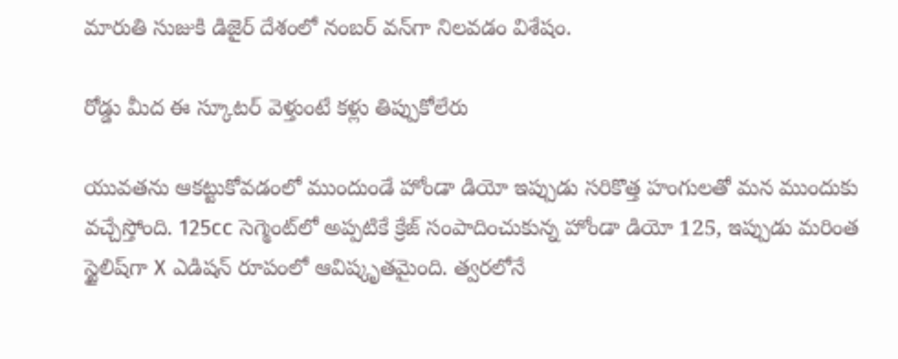మారుతి సుజుకి డిజైర్ దేశంలో నంబర్ వన్‌గా నిలవడం విశేషం.

రోడ్డు మీద ఈ స్కూటర్ వెళ్తుంటే కళ్లు తిప్పుకోలేరు

యువతను ఆకట్టుకోవడంలో ముందుండే హోండా డియో ఇప్పుడు సరికొత్త హంగులతో మన ముందుకు వచ్చేస్తోంది. 125cc సెగ్మెంట్‌లో అప్పటికే క్రేజ్ సంపాదించుకున్న హోండా డియో 125, ఇప్పుడు మరింత స్టైలిష్‌గా X ఎడిషన్ రూపంలో ఆవిష్కృతమైంది. త్వరలోనే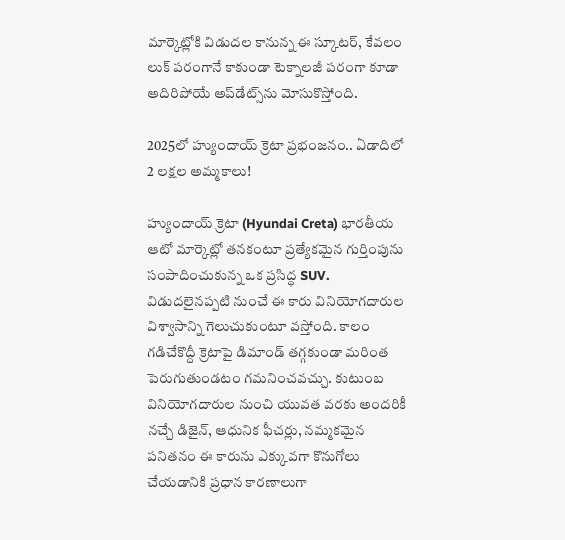మార్కెట్లోకి విడుదల కానున్న ఈ స్కూటర్, కేవలం లుక్ పరంగానే కాకుండా టెక్నాలజీ పరంగా కూడా అదిరిపోయే అప్‌డేట్స్‌ను మోసుకొస్తోంది.

2025లో హ్యుందాయ్ క్రెటా ప్రభంజనం.. ఏడాదిలో 2 లక్షల అమ్మకాలు!

హ్యుందాయ్ క్రెటా (Hyundai Creta) భారతీయ ఆటో మార్కెట్లో తనకంటూ ప్రత్యేకమైన గుర్తింపును సంపాదించుకున్న ఒక ప్రసిద్ధ SUV. విడుదలైనప్పటి నుంచే ఈ కారు వినియోగదారుల విశ్వాసాన్ని గెలుచుకుంటూ వస్తోంది. కాలం గడిచేకొద్దీ క్రెటాపై డిమాండ్ తగ్గకుండా మరింత పెరుగుతుండటం గమనించవచ్చు. కుటుంబ వినియోగదారుల నుంచి యువత వరకు అందరికీ నచ్చే డిజైన్, ఆధునిక ఫీచర్లు, నమ్మకమైన పనితనం ఈ కారును ఎక్కువగా కొనుగోలు చేయడానికి ప్రధాన కారణాలుగా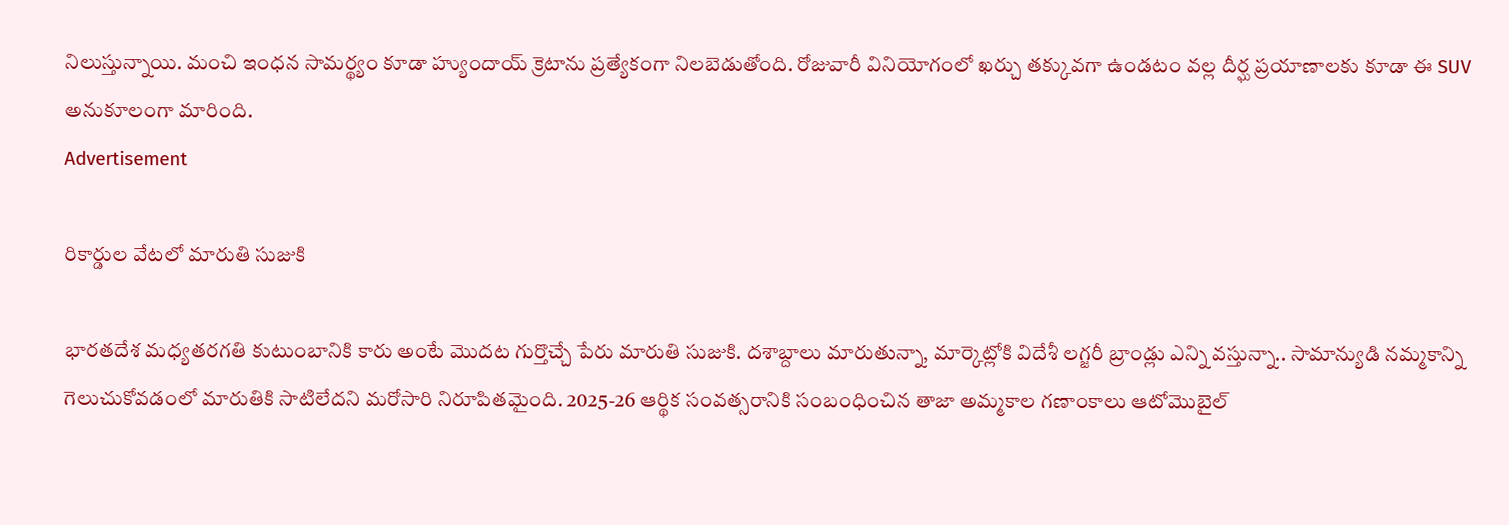నిలుస్తున్నాయి. మంచి ఇంధన సామర్థ్యం కూడా హ్యుందాయ్ క్రెటాను ప్రత్యేకంగా నిలబెడుతోంది. రోజువారీ వినియోగంలో ఖర్చు తక్కువగా ఉండటం వల్ల దీర్ఘ ప్రయాణాలకు కూడా ఈ SUV అనుకూలంగా మారింది.
Advertisement

రికార్డుల వేటలో మారుతి సుజుకి

భారతదేశ మధ్యతరగతి కుటుంబానికి కారు అంటే మొదట గుర్తొచ్చే పేరు మారుతి సుజుకి. దశాబ్దాలు మారుతున్నా, మార్కెట్లోకి విదేశీ లగ్జరీ బ్రాండ్లు ఎన్ని వస్తున్నా.. సామాన్యుడి నమ్మకాన్ని గెలుచుకోవడంలో మారుతికి సాటిలేదని మరోసారి నిరూపితమైంది. 2025-26 ఆర్థిక సంవత్సరానికి సంబంధించిన తాజా అమ్మకాల గణాంకాలు ఆటోమొబైల్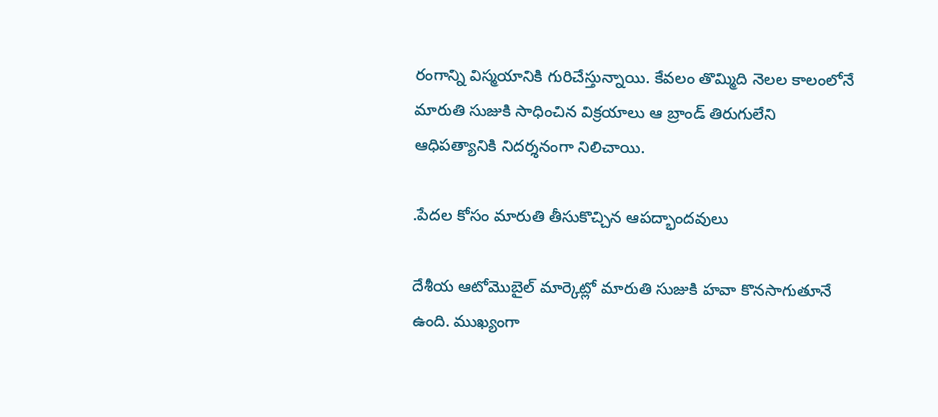రంగాన్ని విస్మయానికి గురిచేస్తున్నాయి. కేవలం తొమ్మిది నెలల కాలంలోనే మారుతి సుజుకి సాధించిన విక్రయాలు ఆ బ్రాండ్ తిరుగులేని ఆధిపత్యానికి నిదర్శనంగా నిలిచాయి.

.పేదల కోసం మారుతి తీసుకొచ్చిన ఆపద్భాందవులు

దేశీయ ఆటోమొబైల్ మార్కెట్లో మారుతి సుజుకి హవా కొనసాగుతూనే ఉంది. ముఖ్యంగా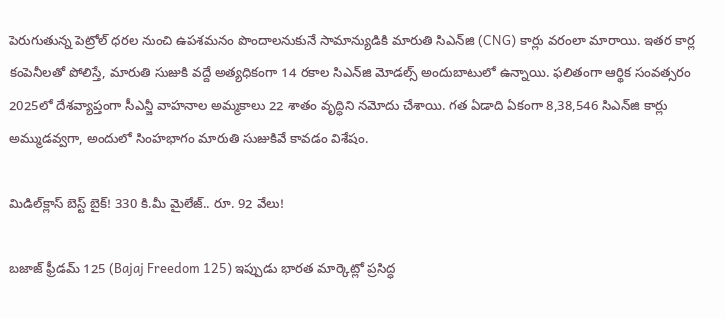పెరుగుతున్న పెట్రోల్ ధరల నుంచి ఉపశమనం పొందాలనుకునే సామాన్యుడికి మారుతి సిఎన్‌జి (CNG) కార్లు వరంలా మారాయి. ఇతర కార్ల కంపెనీలతో పోలిస్తే, మారుతి సుజుకి వద్దే అత్యధికంగా 14 రకాల సిఎన్‌జి మోడల్స్ అందుబాటులో ఉన్నాయి. ఫలితంగా ఆర్థిక సంవత్సరం 2025లో దేశవ్యాప్తంగా సీఎన్జీ వాహనాల అమ్మకాలు 22 శాతం వృద్ధిని నమోదు చేశాయి. గత ఏడాది ఏకంగా 8,38,546 సిఎన్‌జి కార్లు అమ్ముడవ్వగా, అందులో సింహభాగం మారుతి సుజుకివే కావడం విశేషం.

మిడిల్‌క్లాస్ బెస్ట్ బైక్! 330 కి.మీ మైలేజ్.. రూ. 92 వేలు!

బజాజ్ ఫ్రీడమ్ 125 (Bajaj Freedom 125) ఇప్పుడు భారత మార్కెట్లో ప్రసిద్ధ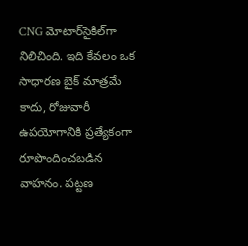CNG మోటార్‌సైకిల్‌గా నిలిచింది. ఇది కేవలం ఒక సాధారణ బైక్ మాత్రమే కాదు, రోజువారీ ఉపయోగానికి ప్రత్యేకంగా రూపొందించబడిన వాహనం. పట్టణ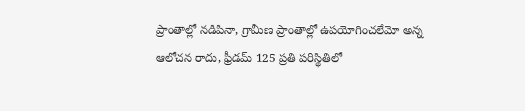ప్రాంతాల్లో నడిపినా, గ్రామీణ ప్రాంతాల్లో ఉపయోగించలేమో అన్న ఆలోచన రాదు, ఫ్రీడమ్ 125 ప్రతి పరిస్థితిలో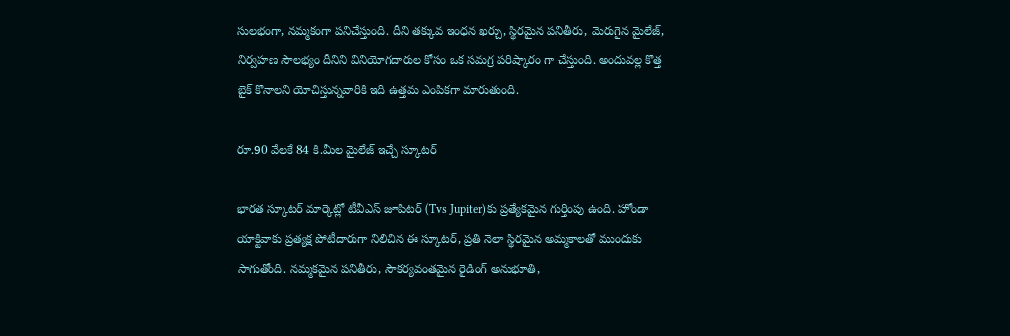సులభంగా, నమ్మకంగా పనిచేస్తుంది. దీని తక్కువ ఇంధన ఖర్చు, స్థిరమైన పనితీరు, మెరుగైన మైలేజ్, నిర్వహణ సౌలభ్యం దీనిని వినియోగదారుల కోసం ఒక సమగ్ర పరిష్కారం గా చేస్తుంది. అందువల్ల కొత్త బైక్ కొనాలని యోచిస్తున్నవారికి ఇది ఉత్తమ ఎంపికగా మారుతుంది.

రూ.90 వేలకే 84 కి.మీల మైలేజ్ ఇచ్చే స్కూటర్

భారత స్కూటర్ మార్కెట్లో టీవీఎస్ జూపిటర్‌ (Tvs Jupiter)కు ప్రత్యేకమైన గుర్తింపు ఉంది. హోండా యాక్టివాకు ప్రత్యక్ష పోటీదారుగా నిలిచిన ఈ స్కూటర్, ప్రతి నెలా స్థిరమైన అమ్మకాలతో ముందుకు సాగుతోంది. నమ్మకమైన పనితీరు, సౌకర్యవంతమైన రైడింగ్ అనుభూతి,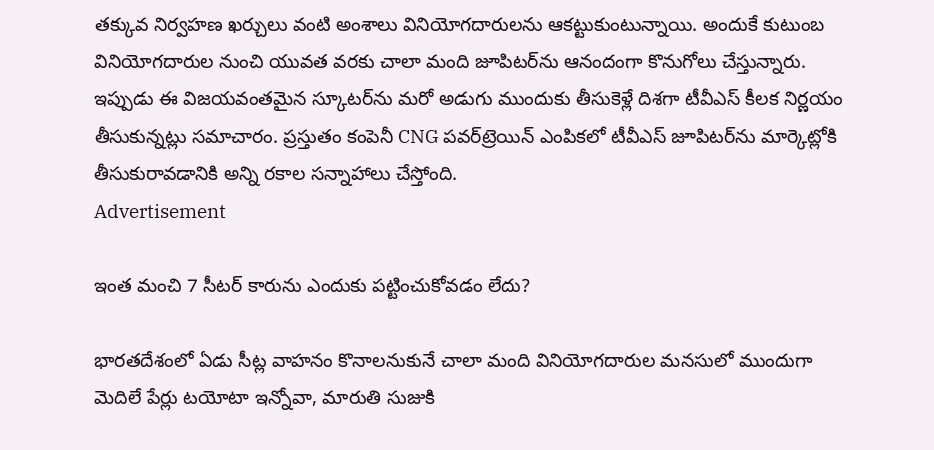తక్కువ నిర్వహణ ఖర్చులు వంటి అంశాలు వినియోగదారులను ఆకట్టుకుంటున్నాయి. అందుకే కుటుంబ వినియోగదారుల నుంచి యువత వరకు చాలా మంది జూపిటర్‌ను ఆనందంగా కొనుగోలు చేస్తున్నారు. ఇప్పుడు ఈ విజయవంతమైన స్కూటర్‌ను మరో అడుగు ముందుకు తీసుకెళ్లే దిశగా టీవీఎస్ కీలక నిర్ణయం తీసుకున్నట్లు సమాచారం. ప్రస్తుతం కంపెనీ CNG పవర్‌ట్రెయిన్ ఎంపికలో టీవీఎస్ జూపిటర్‌ను మార్కెట్లోకి తీసుకురావడానికి అన్ని రకాల సన్నాహాలు చేస్తోంది.
Advertisement

ఇంత మంచి 7 సీటర్ కారును ఎందుకు పట్టించుకోవడం లేదు?

భారతదేశంలో ఏడు సీట్ల వాహనం కొనాలనుకునే చాలా మంది వినియోగదారుల మనసులో ముందుగా మెదిలే పేర్లు టయోటా ఇన్నోవా, మారుతి సుజుకి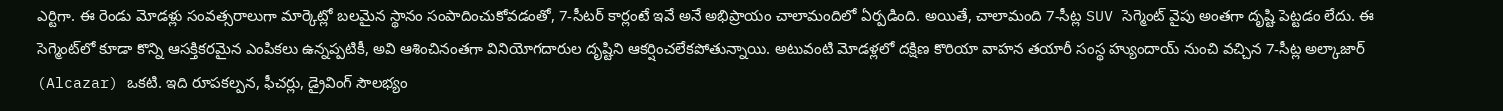ఎర్టిగా. ఈ రెండు మోడళ్లు సంవత్సరాలుగా మార్కెట్లో బలమైన స్థానం సంపాదించుకోవడంతో, 7-సీటర్ కార్లంటే ఇవే అనే అభిప్రాయం చాలామందిలో ఏర్పడింది. అయితే, చాలామంది 7-సీట్ల SUV సెగ్మెంట్ వైపు అంతగా దృష్టి పెట్టడం లేదు. ఈ సెగ్మెంట్‌లో కూడా కొన్ని ఆసక్తికరమైన ఎంపికలు ఉన్నప్పటికీ, అవి ఆశించినంతగా వినియోగదారుల దృష్టిని ఆకర్షించలేకపోతున్నాయి. అటువంటి మోడళ్లలో దక్షిణ కొరియా వాహన తయారీ సంస్థ హ్యుందాయ్ నుంచి వచ్చిన 7-సీట్ల అల్కాజార్ (Alcazar) ఒకటి. ఇది రూపకల్పన, ఫీచర్లు, డ్రైవింగ్ సౌలభ్యం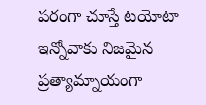పరంగా చూస్తే టయోటా ఇన్నోవాకు నిజమైన ప్రత్యామ్నాయంగా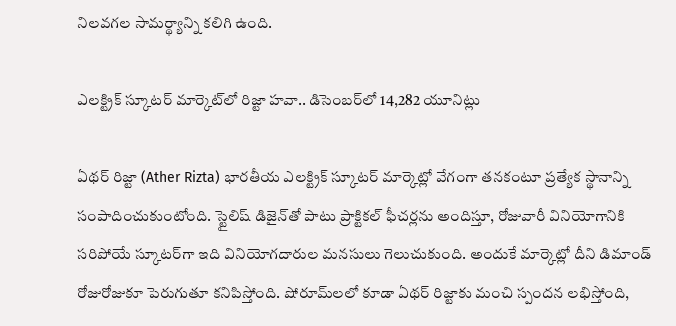నిలవగల సామర్థ్యాన్ని కలిగి ఉంది.

ఎలక్ట్రిక్ స్కూటర్ మార్కెట్‌లో రిజ్టా హవా.. డిసెంబర్‌లో 14,282 యూనిట్లు

ఏథర్ రిజ్టా (Ather Rizta) భారతీయ ఎలక్ట్రిక్ స్కూటర్ మార్కెట్లో వేగంగా తనకంటూ ప్రత్యేక స్థానాన్ని సంపాదించుకుంటోంది. స్టైలిష్ డిజైన్‌తో పాటు ప్రాక్టికల్ ఫీచర్లను అందిస్తూ, రోజువారీ వినియోగానికి సరిపోయే స్కూటర్‌గా ఇది వినియోగదారుల మనసులు గెలుచుకుంది. అందుకే మార్కెట్లో దీని డిమాండ్ రోజురోజుకూ పెరుగుతూ కనిపిస్తోంది. షోరూమ్‌లలో కూడా ఏథర్ రిజ్టాకు మంచి స్పందన లభిస్తోంది,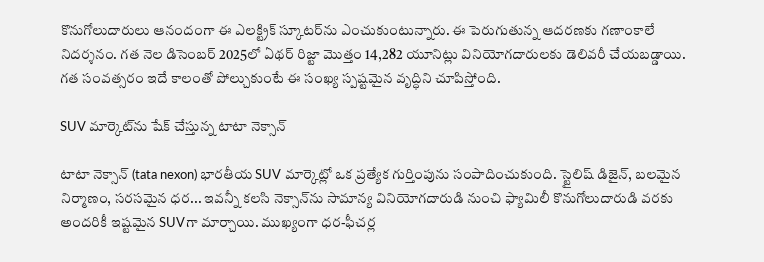కొనుగోలుదారులు ఆనందంగా ఈ ఎలక్ట్రిక్ స్కూటర్‌ను ఎంచుకుంటున్నారు. ఈ పెరుగుతున్న ఆదరణకు గణాంకాలే నిదర్శనం. గత నెల డిసెంబర్ 2025లో ఏథర్ రిజ్టా మొత్తం 14,282 యూనిట్లు వినియోగదారులకు డెలివరీ చేయబడ్డాయి. గత సంవత్సరం ఇదే కాలంతో పోల్చుకుంటే ఈ సంఖ్య స్పష్టమైన వృద్ధిని చూపిస్తోంది.

SUV మార్కెట్‌ను షేక్ చేస్తున్న టాటా నెక్సాన్

టాటా నెక్సాన్ (tata nexon) భారతీయ SUV మార్కెట్లో ఒక ప్రత్యేక గుర్తింపును సంపాదించుకుంది. స్టైలిష్ డిజైన్, బలమైన నిర్మాణం, సరసమైన ధర... ఇవన్నీ కలసి నెక్సాన్‌ను సామాన్య వినియోగదారుడి నుంచి ఫ్యామిలీ కొనుగోలుదారుడి వరకు అందరికీ ఇష్టమైన SUVగా మార్చాయి. ముఖ్యంగా ధర-ఫీచర్ల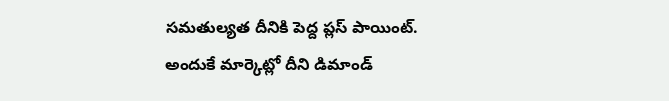సమతుల్యత దీనికి పెద్ద ప్లస్ పాయింట్. అందుకే మార్కెట్లో దీని డిమాండ్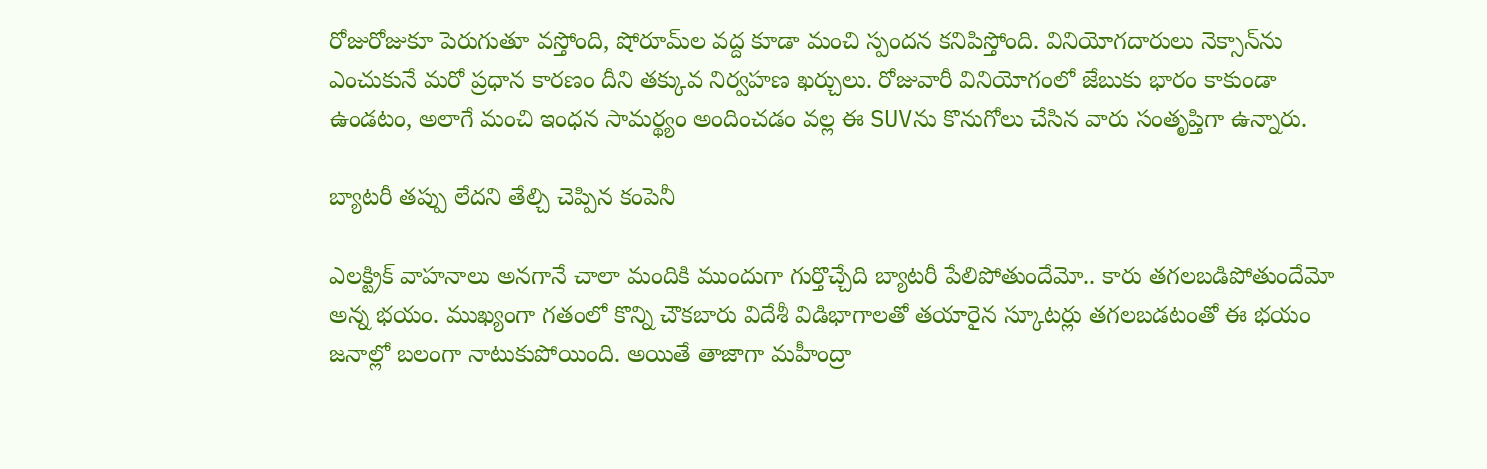రోజురోజుకూ పెరుగుతూ వస్తోంది, షోరూమ్‌ల వద్ద కూడా మంచి స్పందన కనిపిస్తోంది. వినియోగదారులు నెక్సాన్‌ను ఎంచుకునే మరో ప్రధాన కారణం దీని తక్కువ నిర్వహణ ఖర్చులు. రోజువారీ వినియోగంలో జేబుకు భారం కాకుండా ఉండటం, అలాగే మంచి ఇంధన సామర్థ్యం అందించడం వల్ల ఈ SUVను కొనుగోలు చేసిన వారు సంతృప్తిగా ఉన్నారు.

బ్యాటరీ తప్పు లేదని తేల్చి చెప్పిన కంపెనీ

ఎలక్ట్రిక్ వాహనాలు అనగానే చాలా మందికి ముందుగా గుర్తొచ్చేది బ్యాటరీ పేలిపోతుందేమో.. కారు తగలబడిపోతుందేమో అన్న భయం. ముఖ్యంగా గతంలో కొన్ని చౌకబారు విదేశీ విడిభాగాలతో తయారైన స్కూటర్లు తగలబడటంతో ఈ భయం జనాల్లో బలంగా నాటుకుపోయింది. అయితే తాజాగా మహీంద్రా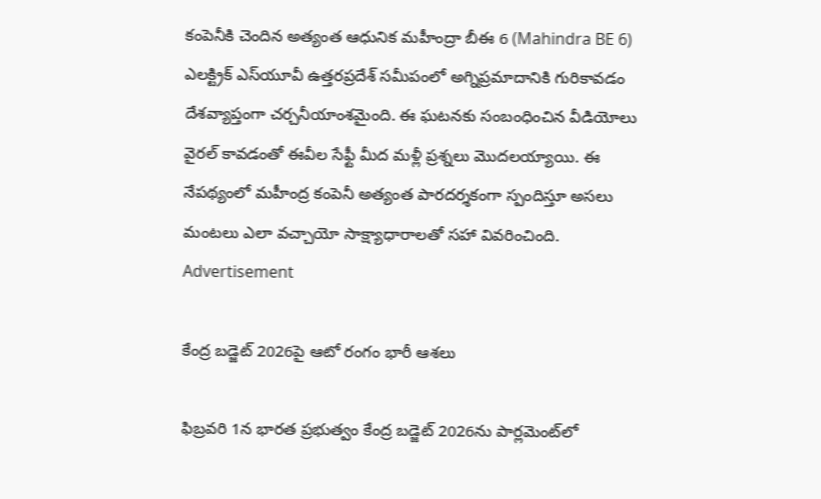కంపెనీకి చెందిన అత్యంత ఆధునిక మహీంద్రా బీఈ 6 (Mahindra BE 6) ఎలక్ట్రిక్ ఎస్‌యూవీ ఉత్తరప్రదేశ్ సమీపంలో అగ్నిప్రమాదానికి గురికావడం దేశవ్యాప్తంగా చర్చనీయాంశమైంది. ఈ ఘటనకు సంబంధించిన వీడియోలు వైరల్ కావడంతో ఈవీల సేఫ్టీ మీద మళ్లీ ప్రశ్నలు మొదలయ్యాయి. ఈ నేపథ్యంలో మహీంద్ర కంపెనీ అత్యంత పారదర్శకంగా స్పందిస్తూ అసలు మంటలు ఎలా వచ్చాయో సాక్ష్యాధారాలతో సహా వివరించింది.
Advertisement

కేంద్ర బడ్జెట్ 2026పై ఆటో రంగం భారీ ఆశలు

ఫిబ్రవరి 1న భారత ప్రభుత్వం కేంద్ర బడ్జెట్ 2026ను పార్లమెంట్‌లో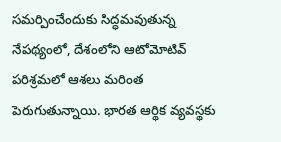సమర్పించేందుకు సిద్ధమవుతున్న నేపథ్యంలో, దేశంలోని ఆటోమోటివ్ పరిశ్రమలో ఆశలు మరింత పెరుగుతున్నాయి. భారత ఆర్థిక వ్యవస్థకు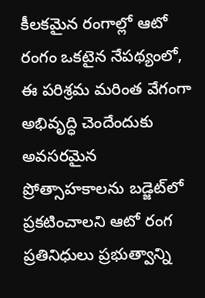కీలకమైన రంగాల్లో ఆటో రంగం ఒకటైన నేపథ్యంలో, ఈ పరిశ్రమ మరింత వేగంగా అభివృద్ధి చెందేందుకు అవసరమైన ప్రోత్సాహకాలను బడ్జెట్‌లో ప్రకటించాలని ఆటో రంగ ప్రతినిధులు ప్రభుత్వాన్ని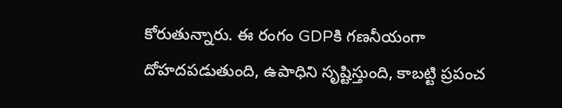కోరుతున్నారు. ఈ రంగం GDPకి గణనీయంగా దోహదపడుతుంది, ఉపాధిని సృష్టిస్తుంది, కాబట్టి ప్రపంచ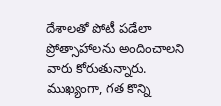దేశాలతో పోటీ పడేలా ప్రోత్సాహాలను అందించాలని వారు కోరుతున్నారు. ముఖ్యంగా, గత కొన్ని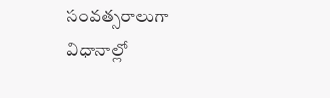సంవత్సరాలుగా విధానాల్లో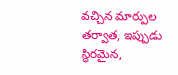వచ్చిన మార్పుల తర్వాత, ఇప్పుడు స్థిరమైన,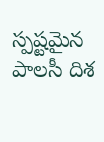స్పష్టమైన పాలసీ దిశ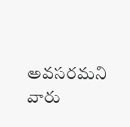అవసరమని వారు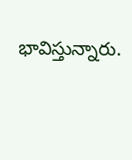భావిస్తున్నారు.